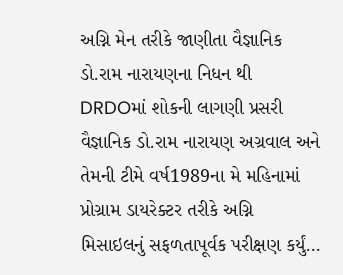અગ્નિ મેન તરીકે જાણીતા વૈજ્ઞાનિક ડો.રામ નારાયણના નિધન થી DRDOમાં શોકની લાગણી પ્રસરી
વૈજ્ઞાનિક ડો.રામ નારાયણ અગ્રવાલ અને તેમની ટીમે વર્ષ1989ના મે મહિનામાં પ્રોગ્રામ ડાયરેક્ટર તરીકે અગ્નિ મિસાઇલનું સફળતાપૂર્વક પરીક્ષણ કર્યું…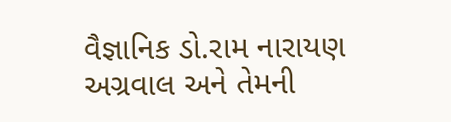વૈજ્ઞાનિક ડો.રામ નારાયણ અગ્રવાલ અને તેમની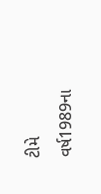ટીમે વર્ષ1989ના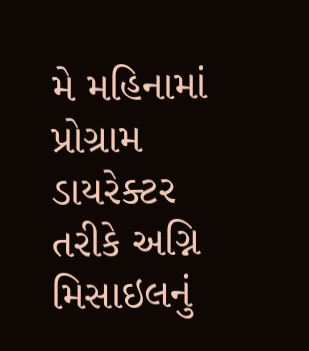મે મહિનામાં પ્રોગ્રામ ડાયરેક્ટર તરીકે અગ્નિ મિસાઇલનું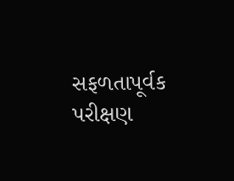સફળતાપૂર્વક પરીક્ષણ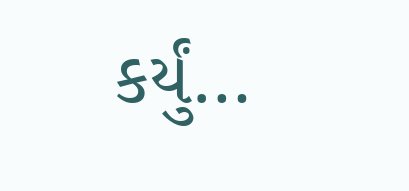કર્યું…